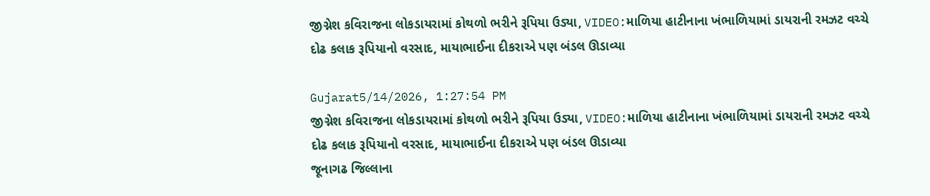જીગ્નેશ કવિરાજના લોકડાયરામાં કોથળો ભરીને રૂપિયા ઉડ્યા, VIDEO:માળિયા હાટીનાના ખંભાળિયામાં ડાયરાની રમઝટ વચ્ચે દોઢ કલાક રૂપિયાનો વરસાદ, માયાભાઈના દીકરાએ પણ બંડલ ઊડાવ્યા

Gujarat5/14/2026, 1:27:54 PM
જીગ્નેશ કવિરાજના લોકડાયરામાં કોથળો ભરીને રૂપિયા ઉડ્યા, VIDEO:માળિયા હાટીનાના ખંભાળિયામાં ડાયરાની રમઝટ વચ્ચે દોઢ કલાક રૂપિયાનો વરસાદ, માયાભાઈના દીકરાએ પણ બંડલ ઊડાવ્યા
જૂનાગઢ જિલ્લાના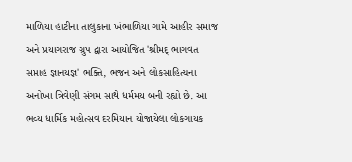માળિયા હાટીના તાલુકાના ખંભાળિયા ગામે આહીર સમાજ અને પ્રયાગરાજ ગ્રુપ દ્વારા આયોજિત 'શ્રીમદ્ ભાગવત સપ્તાહ જ્ઞાનયજ્ઞ' ભક્તિ, ભજન અને લોકસાહિત્યના અનોખા ત્રિવેણી સંગમ સાથે ધર્મમય બની રહ્યો છે. આ ભવ્ય ધાર્મિક મહોત્સવ દરમિયાન યોજાયેલા લોકગાયક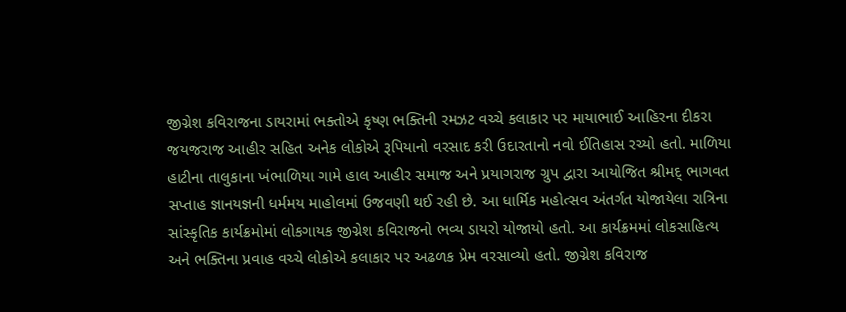જીગ્નેશ કવિરાજના ડાયરામાં ભક્તોએ કૃષ્ણ ભક્તિની રમઝટ વચ્ચે કલાકાર પર માયાભાઈ આહિરના દીકરા જયજરાજ આહીર સહિત અનેક લોકોએ રૂપિયાનો વરસાદ કરી ઉદારતાનો નવો ઈતિહાસ રચ્યો હતો. માળિયા હાટીના તાલુકાના ખંભાળિયા ગામે હાલ આહીર સમાજ અને પ્રયાગરાજ ગ્રુપ દ્વારા આયોજિત શ્રીમદ્ ભાગવત સપ્તાહ જ્ઞાનયજ્ઞની ધર્મમય માહોલમાં ઉજવણી થઈ રહી છે. આ ધાર્મિક મહોત્સવ અંતર્ગત યોજાયેલા રાત્રિના સાંસ્કૃતિક કાર્યક્રમોમાં લોકગાયક જીગ્નેશ કવિરાજનો ભવ્ય ડાયરો યોજાયો હતો. આ કાર્યક્રમમાં લોકસાહિત્ય અને ભક્તિના પ્રવાહ વચ્ચે લોકોએ કલાકાર પર અઢળક પ્રેમ વરસાવ્યો હતો. જીગ્નેશ કવિરાજ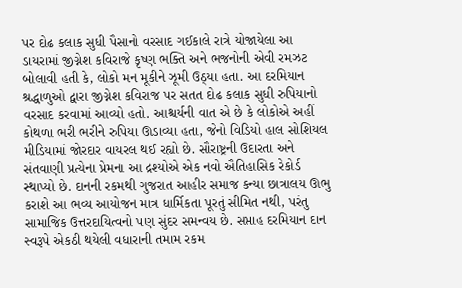પર દોઢ કલાક સુધી પૈસાનો વરસાદ ગઈકાલે રાત્રે યોજાયેલા આ ડાયરામાં જીગ્નેશ કવિરાજે કૃષ્ણ ભક્તિ અને ભજનોની એવી રમઝટ બોલાવી હતી કે, લોકો મન મૂકીને ઝૂમી ઉઠ્યા હતા. આ દરમિયાન શ્રદ્ધાળુઓ દ્વારા જીગ્નેશ કવિરાજ પર સતત દોઢ કલાક સુધી રુપિયાનો વરસાદ કરવામાં આવ્યો હતો. આશ્ચર્યની વાત એ છે કે લોકોએ અહીં કોથળા ભરી ભરીને રુપિયા ઊડાવ્યા હતા, જેનો વિડિયો હાલ સોશિયલ મીડિયામાં જોરદાર વાયરલ થઈ રહ્યો છે. સૌરાષ્ટ્રની ઉદારતા અને સંતવાણી પ્રત્યેના પ્રેમના આ દ્રશ્યોએ એક નવો ઐતિહાસિક રેકોર્ડ સ્થાપ્યો છે. દાનની રકમથી ગુજરાત આહીર સમાજ કન્યા છાત્રાલય ઊભુ કરાશે આ ભવ્ય આયોજન માત્ર ધાર્મિકતા પૂરતું સીમિત નથી, પરંતુ સામાજિક ઉત્તરદાયિત્વનો પણ સુંદર સમન્વય છે. સપ્તાહ દરમિયાન દાન સ્વરૂપે એકઠી થયેલી વધારાની તમામ રકમ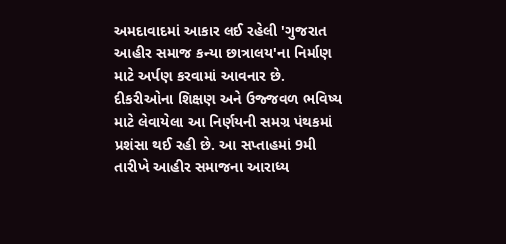અમદાવાદમાં આકાર લઈ રહેલી 'ગુજરાત આહીર સમાજ કન્યા છાત્રાલય'ના નિર્માણ માટે અર્પણ કરવામાં આવનાર છે. દીકરીઓના શિક્ષણ અને ઉજ્જવળ ભવિષ્ય માટે લેવાયેલા આ નિર્ણયની સમગ્ર પંથકમાં પ્રશંસા થઈ રહી છે. આ સપ્તાહમાં 9મી તારીખે આહીર સમાજના આરાધ્ય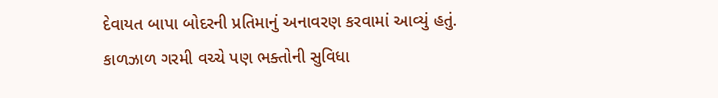દેવાયત બાપા બોદરની પ્રતિમાનું અનાવરણ કરવામાં આવ્યું હતું. કાળઝાળ ગરમી વચ્ચે પણ ભક્તોની સુવિધા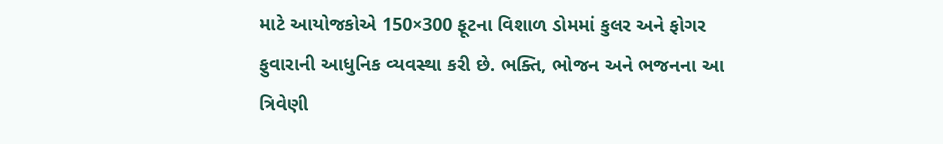માટે આયોજકોએ 150×300 ફૂટના વિશાળ ડોમમાં કુલર અને ફોગર ફુવારાની આધુનિક વ્યવસ્થા કરી છે. ભક્તિ, ભોજન અને ભજનના આ ત્રિવેણી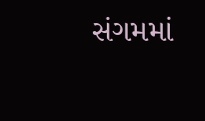સંગમમાં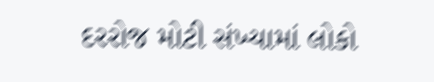દરરોજ મોટી સંખ્યામાં લોકો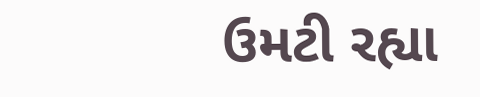ઉમટી રહ્યા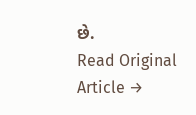છે.
Read Original Article →